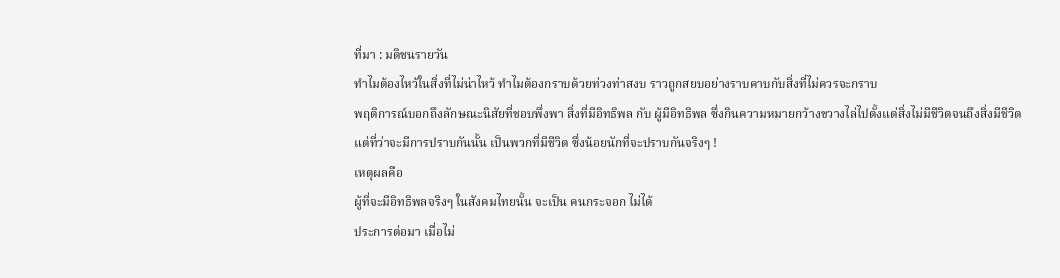ที่มา : มติชนรายวัน
ทําไมต้องไหว้ในสิ่งที่ไม่น่าไหว้ ทำไมต้องกราบด้วยท่วงท่าสงบ ราวถูกสยบอย่างราบคาบกับสิ่งที่ไม่ควรจะกราบ
พฤติการณ์บอกถึงลักษณะนิสัยที่ชอบพึ่งพา สิ่งที่มีอิทธิพล กับ ผู้มีอิทธิพล ซึ่งกินความหมายกว้างขวางไล่ไปตั้งแต่สิ่งไม่มีชีวิตจนถึงสิ่งมีชีวิต
แต่ที่ว่าจะมีการปราบกันนั้น เป็นพวกที่มีชีวิต ซึ่งน้อยนักที่จะปราบกันจริงๆ !
เหตุผลคือ
ผู้ที่จะมีอิทธิพลจริงๆ ในสังคมไทยนั้น จะเป็น คนกระจอก ไม่ได้
ประการต่อมา เมื่อไม่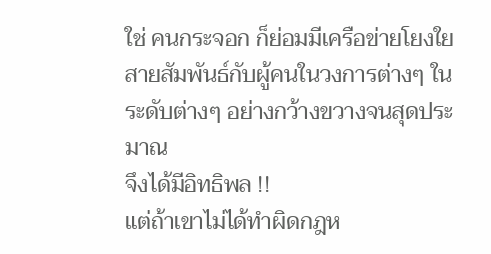ใช่ คนกระจอก ก็ย่อมมีเครือข่ายโยงใยสายสัมพันธ์กับผู้คนในวงการต่างๆ ในระดับต่างๆ อย่างกว้างขวางจนสุดประมาณ
จึงได้มีอิทธิพล !!
แต่ถ้าเขาไม่ได้ทำผิดกฎห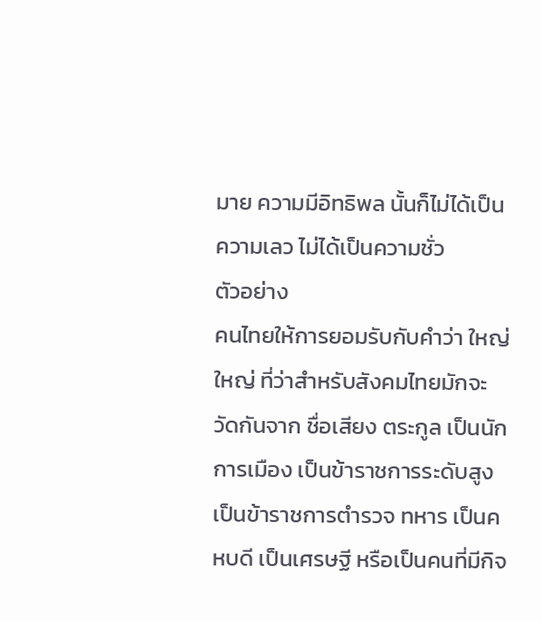มาย ความมีอิทธิพล นั้นก็ไม่ได้เป็นความเลว ไม่ได้เป็นความชั่ว
ตัวอย่าง
คนไทยให้การยอมรับกับคำว่า ใหญ่
ใหญ่ ที่ว่าสำหรับสังคมไทยมักจะวัดกันจาก ชื่อเสียง ตระกูล เป็นนักการเมือง เป็นข้าราชการระดับสูง เป็นข้าราชการตำรวจ ทหาร เป็นคหบดี เป็นเศรษฐี หรือเป็นคนที่มีกิจ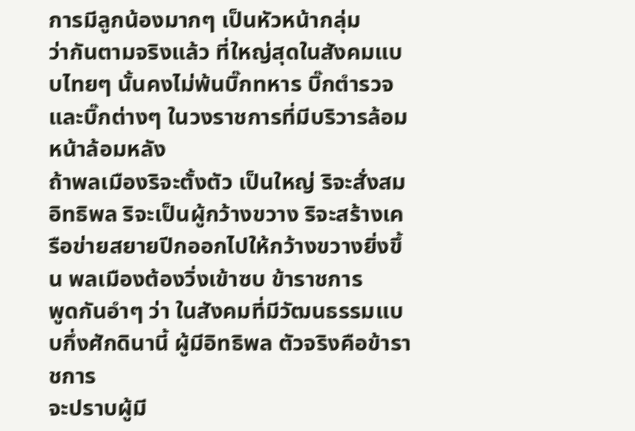การมีลูกน้องมากๆ เป็นหัวหน้ากลุ่ม
ว่ากันตามจริงแล้ว ที่ใหญ่สุดในสังคมแบบไทยๆ นั้นคงไม่พ้นบิ๊กทหาร บิ๊กตำรวจ และบิ๊กต่างๆ ในวงราชการที่มีบริวารล้อมหน้าล้อมหลัง
ถ้าพลเมืองริจะตั้งตัว เป็นใหญ่ ริจะสั่งสมอิทธิพล ริจะเป็นผู้กว้างขวาง ริจะสร้างเครือข่ายสยายปีกออกไปให้กว้างขวางยิ่งขึ้น พลเมืองต้องวิ่งเข้าซบ ข้าราชการ
พูดกันอำๆ ว่า ในสังคมที่มีวัฒนธรรมแบบกึ่งศักดินานี้ ผู้มีอิทธิพล ตัวจริงคือข้าราชการ
จะปราบผู้มี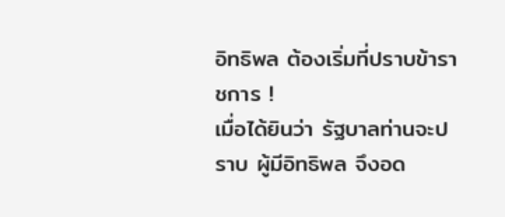อิทธิพล ต้องเริ่มที่ปราบข้าราชการ !
เมื่อได้ยินว่า รัฐบาลท่านจะปราบ ผู้มีอิทธิพล จึงอด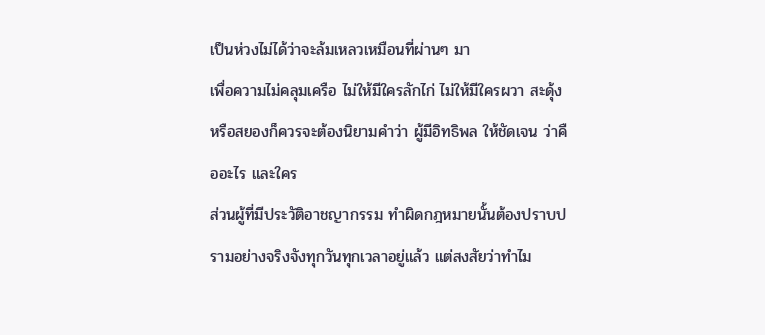เป็นห่วงไม่ได้ว่าจะล้มเหลวเหมือนที่ผ่านๆ มา
เพื่อความไม่คลุมเครือ ไม่ให้มีใครลักไก่ ไม่ให้มีใครผวา สะดุ้ง หรือสยองก็ควรจะต้องนิยามคำว่า ผู้มีอิทธิพล ให้ชัดเจน ว่าคืออะไร และใคร
ส่วนผู้ที่มีประวัติอาชญากรรม ทำผิดกฎหมายนั้นต้องปราบปรามอย่างจริงจังทุกวันทุกเวลาอยู่แล้ว แต่สงสัยว่าทำไม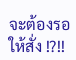จะต้องรอให้สั่ง !?!!